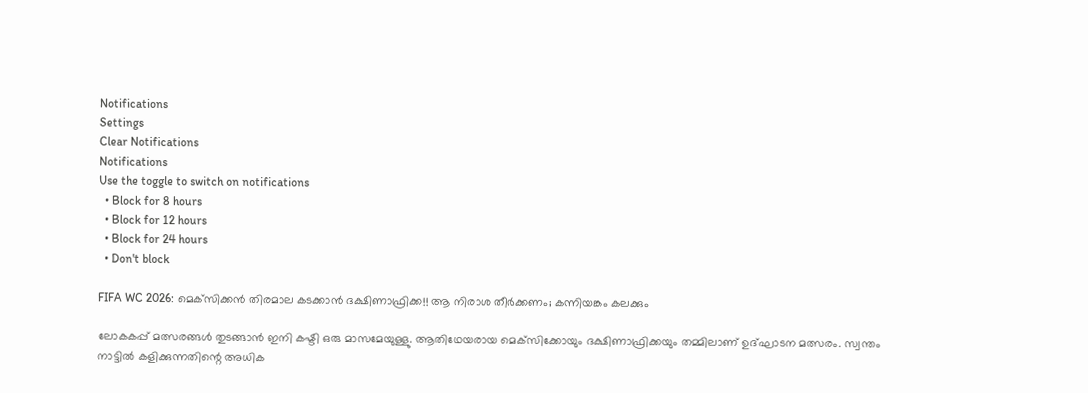Notifications
Settings
Clear Notifications
Notifications
Use the toggle to switch on notifications
  • Block for 8 hours
  • Block for 12 hours
  • Block for 24 hours
  • Don't block

FIFA WC 2026: മെക്‌സിക്കന്‍ തിരമാല കടക്കാന്‍ ദക്ഷിണാഫ്രിക്ക!! ആ നിരാശ തീര്‍ക്കണം; കന്നിയങ്കം കലക്കും

ലോകകപ്പ് മത്സരങ്ങള്‍ തുടങ്ങാന്‍ ഇനി കഷ്ടി ഒരു മാസമേയുള്ളു. ആതിഥേയരായ മെക്‌സിക്കോയും ദക്ഷിണാഫ്രിക്കയും തമ്മിലാണ് ഉദ്ഘാടന മത്സരം. സ്വന്തം നാട്ടില്‍ കളിക്കുന്നതിന്റെ അധിക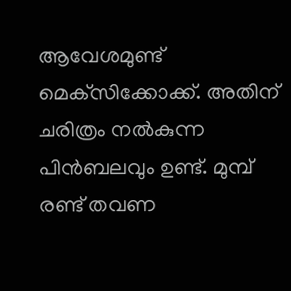ആവേശമുണ്ട് മെക്‌സിക്കോക്ക്. അതിന് ചരിത്രം നല്‍കുന്ന പിന്‍ബലവും ഉണ്ട്. മുമ്പ് രണ്ട് തവണ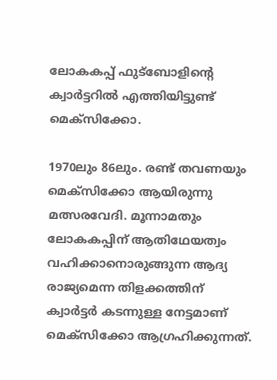ലോകകപ്പ് ഫുട്‌ബോളിന്റെ ക്വാര്‍ട്ടറില്‍ എത്തിയിട്ടുണ്ട് മെക്‌സിക്കോ.

1970ലും 86ലും. രണ്ട് തവണയും മെക്‌സിക്കോ ആയിരുന്നു മത്സരവേദി. മൂന്നാമതും ലോകകപ്പിന് ആതിഥേയത്വം വഹിക്കാനൊരുങ്ങുന്ന ആദ്യ രാജ്യമെന്ന തിളക്കത്തിന് ക്വാര്‍ട്ടര്‍ കടന്നുള്ള നേട്ടമാണ് മെക്‌സിക്കോ ആഗ്രഹിക്കുന്നത്.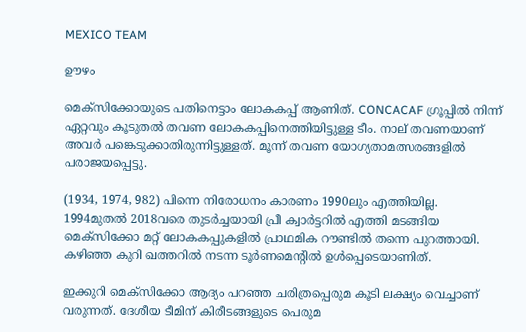MEXICO TEAM

ഊഴം

മെക്‌സിക്കോയുടെ പതിനെട്ടാം ലോകകപ്പ് ആണിത്. CONCACAF ഗ്രൂപ്പില്‍ നിന്ന് ഏറ്റവും കൂടുതല്‍ തവണ ലോകകപ്പിനെത്തിയിട്ടുള്ള ടീം. നാല് തവണയാണ് അവര്‍ പങ്കെടുക്കാതിരുന്നിട്ടുള്ളത്. മൂന്ന് തവണ യോഗ്യതാമത്സരങ്ങളില്‍ പരാജയപ്പെട്ടു.

(1934, 1974, 982) പിന്നെ നിരോധനം കാരണം 1990ലും എത്തിയില്ല. 1994മുതല്‍ 2018വരെ തുടര്‍ച്ചയായി പ്രീ ക്വാര്‍ട്ടറില്‍ എത്തി മടങ്ങിയ മെക്‌സിക്കോ മറ്റ് ലോകകപ്പുകളില്‍ പ്രാഥമിക റൗണ്ടില്‍ തന്നെ പുറത്തായി. കഴിഞ്ഞ കുറി ഖത്തറില്‍ നടന്ന ടൂര്‍ണമെന്റില്‍ ഉള്‍പ്പെടെയാണിത്.

ഇക്കുറി മെക്‌സിക്കോ ആദ്യം പറഞ്ഞ ചരിത്രപ്പെരുമ കൂടി ലക്ഷ്യം വെച്ചാണ് വരുന്നത്. ദേശീയ ടീമിന് കിരീടങ്ങളുടെ പെരുമ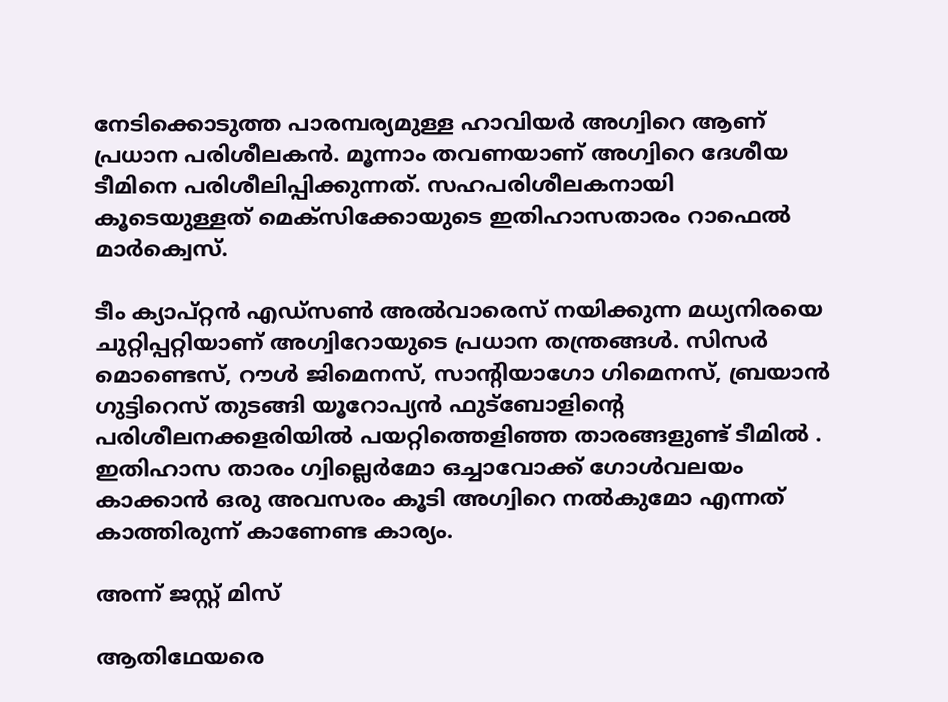നേടിക്കൊടുത്ത പാരമ്പര്യമുള്ള ഹാവിയര്‍ അഗ്വിറെ ആണ് പ്രധാന പരിശീലകന്‍. മൂന്നാം തവണയാണ് അഗ്വിറെ ദേശീയ ടീമിനെ പരിശീലിപ്പിക്കുന്നത്. സഹപരിശീലകനായി കൂടെയുള്ളത് മെക്‌സിക്കോയുടെ ഇതിഹാസതാരം റാഫെല്‍ മാര്‍ക്വെസ്.

ടീം ക്യാപ്റ്റന്‍ എഡ്‌സണ്‍ അല്‍വാരെസ് നയിക്കുന്ന മധ്യനിരയെ ചുറ്റിപ്പറ്റിയാണ് അഗ്വിറോയുടെ പ്രധാന തന്ത്രങ്ങള്‍. സിസര്‍ മൊണ്ടെസ്, റൗള്‍ ജിമെനസ്, സാന്റിയാഗോ ഗിമെനസ്, ബ്രയാന്‍ ഗുട്ടിറെസ് തുടങ്ങി യൂറോപ്യന്‍ ഫുട്‌ബോളിന്റെ പരിശീലനക്കളരിയില്‍ പയറ്റിത്തെളിഞ്ഞ താരങ്ങളുണ്ട് ടീമില്‍ . ഇതിഹാസ താരം ഗ്വില്ലെര്‍മോ ഒച്ചാവോക്ക് ഗോള്‍വലയം കാക്കാന്‍ ഒരു അവസരം കൂടി അഗ്വിറെ നല്‍കുമോ എന്നത് കാത്തിരുന്ന് കാണേണ്ട കാര്യം.

അന്ന് ജസ്റ്റ് മിസ്

ആതിഥേയരെ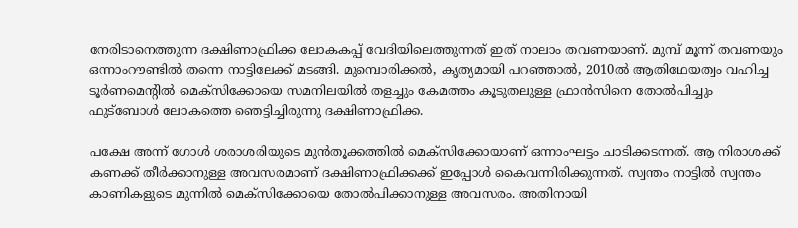നേരിടാനെത്തുന്ന ദക്ഷിണാഫ്രിക്ക ലോകകപ്പ് വേദിയിലെത്തുന്നത് ഇത് നാലാം തവണയാണ്. മുമ്പ് മൂന്ന് തവണയും ഒന്നാംറൗണ്ടില്‍ തന്നെ നാട്ടിലേക്ക് മടങ്ങി. മുമ്പൊരിക്കല്‍, കൃത്യമായി പറഞ്ഞാല്‍, 2010ല്‍ ആതിഥേയത്വം വഹിച്ച ടൂര്‍ണമെന്റില്‍ മെക്‌സിക്കോയെ സമനിലയില്‍ തളച്ചും കേമത്തം കൂടുതലുള്ള ഫ്രാന്‍സിനെ തോല്‍പിച്ചും ഫുട്‌ബോള്‍ ലോകത്തെ ഞെട്ടിച്ചിരുന്നു ദക്ഷിണാഫ്രിക്ക.

പക്ഷേ അന്ന് ഗോള്‍ ശരാശരിയുടെ മുന്‍തൂക്കത്തില്‍ മെക്‌സിക്കോയാണ് ഒന്നാംഘട്ടം ചാടിക്കടന്നത്. ആ നിരാശക്ക് കണക്ക് തീര്‍ക്കാനുള്ള അവസരമാണ് ദക്ഷിണാഫ്രിക്കക്ക് ഇപ്പോള്‍ കൈവന്നിരിക്കുന്നത്. സ്വന്തം നാട്ടില്‍ സ്വന്തം കാണികളുടെ മുന്നില്‍ മെക്‌സിക്കോയെ തോല്‍പിക്കാനുള്ള അവസരം. അതിനായി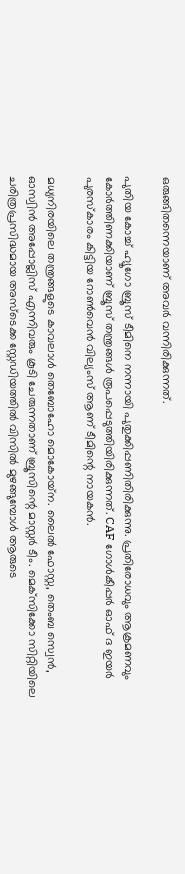ഒരുങ്ങിതന്നെയാണ് അവര്‍ വന്നിരിക്കുന്നത്.

പുതിയ കോച്ച് ഹ്യൂഗോ ബ്രൂസ് ടീമിനെ നന്നായി പുതുക്കിപ്പണിതിരിക്കുന്നു. പ്രതിരോധവും ആക്രമണവും കോര്‍ത്തിണക്കിയാണ് ബ്രൂസ് തന്ത്രങ്ങള്‍ രൂപപ്പെടുത്തിയിരിക്കുന്നത്. CAF ഗോള്‍കീപ്പര്‍ ഓഫ് ദ ഇയര്‍ പുരസ്‌കാരം കിട്ടിയ റോണ്‍വെന്‍ വില്യംസ് ആണ് ടീമിന്റെ നായകന്‍.

മധ്യനിരയിലെ തന്ത്രങ്ങളുടെ കാവലാള്‍ തെബോഹോ മൊകോയ്‌ന. ലൈല്‍ ഫോസ്റ്റ, തെംബ സ്വെന്‍, ഓസ്വിന്‍ അപ്പോല്ലിസ് എന്നിവരും കൂടി ചേരുന്നതാണ് ബ്രൂസിന്റെ മാസ്റ്റര്‍ ടീം. മെക്‌സിക്കോ സിറ്റിയിലെ ചരിത്രപ്രസിദ്ധമായ അസ്‌ടെക്ക സ്റ്റേഡിയത്തില്‍ വിസില്‍ മുഴങ്ങുമ്പോള്‍ ആരുടെ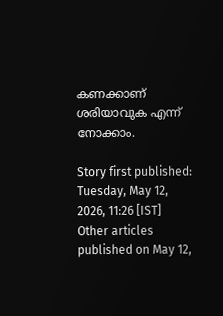കണക്കാണ് ശരിയാവുക എന്ന് നോക്കാം.

Story first published: Tuesday, May 12, 2026, 11:26 [IST]
Other articles published on May 12,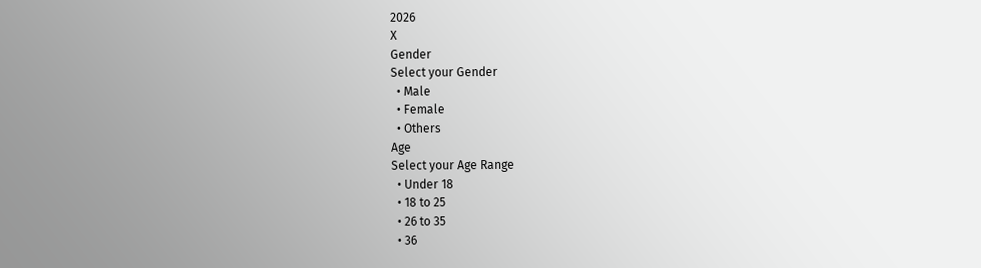2026
X
Gender
Select your Gender
  • Male
  • Female
  • Others
Age
Select your Age Range
  • Under 18
  • 18 to 25
  • 26 to 35
  • 36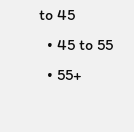to 45
  • 45 to 55
  • 55+